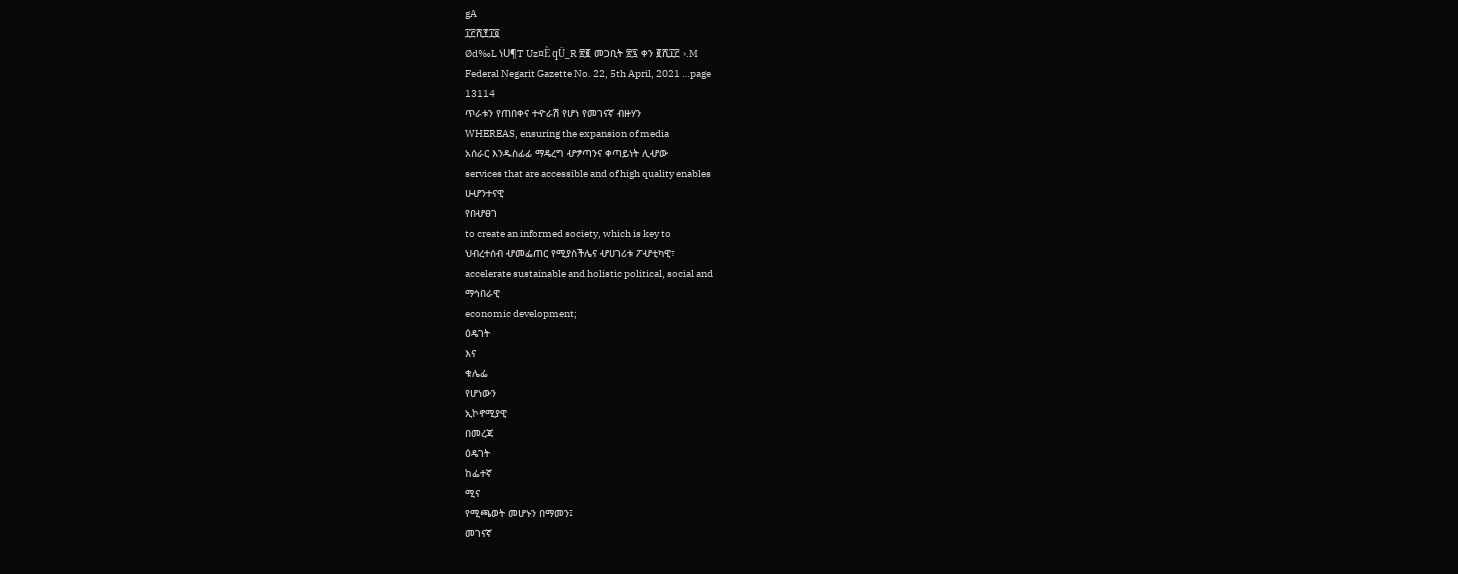gA
፲፫ሺ፻፲፬
Ød‰L ነU¶T Uz¤È qÜ_R ፳፪ መጋቢት ፳፯ ቀን ፪ሺ፲፫ ›.M
Federal Negarit Gazette No. 22, 5th April, 2021 …page
13114
ጥራቱን የጠበቀና ተዯራሽ የሆነ የመገናኛ ብዙሃን
WHEREAS, ensuring the expansion of media
አሰራር እንዱስፊፊ ማዴረግ ሇፇጣንና ቀጣይነት ሊሇው
services that are accessible and of high quality enables
ሁሇንተናዊ
የበሇፀገ
to create an informed society, which is key to
ህብረተሰብ ሇመፌጠር የሚያስችሌና ሇሀገሪቱ ፖሇቲካዊ፣
accelerate sustainable and holistic political, social and
ማኅበራዊ
economic development;
ዕዴገት
እና
ቁሌፌ
የሆነውን
ኢኮኖሚያዊ
በመረጃ
ዕዴገት
ከፌተኛ
ሚና
የሚጫወት መሆኑን በማመን፤
መገናኛ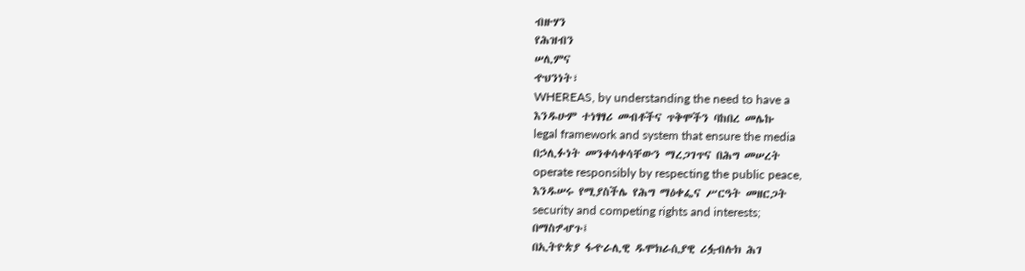ብዙሃን
የሕዝብን
ሠሊምና
ዯህንነት፣
WHEREAS, by understanding the need to have a
እንዱሁም ተነፃፃሪ መብቶችና ጥቅሞችን ባከበረ መሌኩ
legal framework and system that ensure the media
በኃሊፉነት መንቀሳቀሳቸውን ማረጋገጥና በሕግ መሠረት
operate responsibly by respecting the public peace,
እንዱሠሩ የሚያስችሌ የሕግ ማዕቀፌና ሥርዓት መዘርጋት
security and competing rights and interests;
በማስፇሇጉ፤
በኢትዮጵያ ፋዯራሊዊ ዱሞክራሲያዊ ሪፏብሉክ ሕገ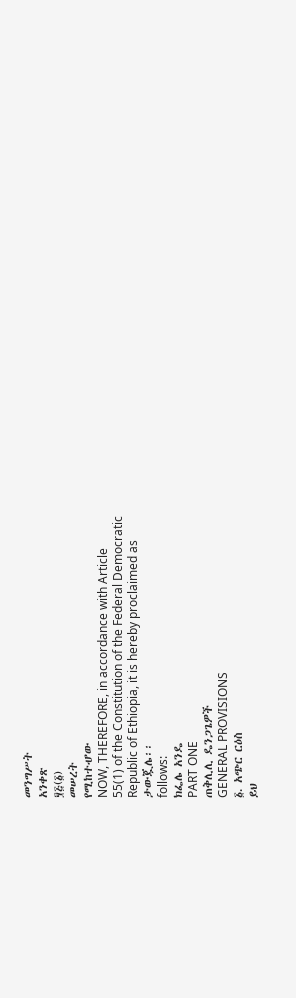መንግሥት
አንቀጽ
፶፭(፩)
መሠረት
የሚከተሇው
NOW, THEREFORE, in accordance with Article
55(1) of the Constitution of the Federal Democratic
Republic of Ethiopia, it is hereby proclaimed as
ታውጇሌ፡፡
follows:
ክፌሌ አንዴ
PART ONE
ጠቅሊሊ ዴንጋጌዎች
GENERAL PROVISIONS
፩. አጭር ርዕስ
ይህ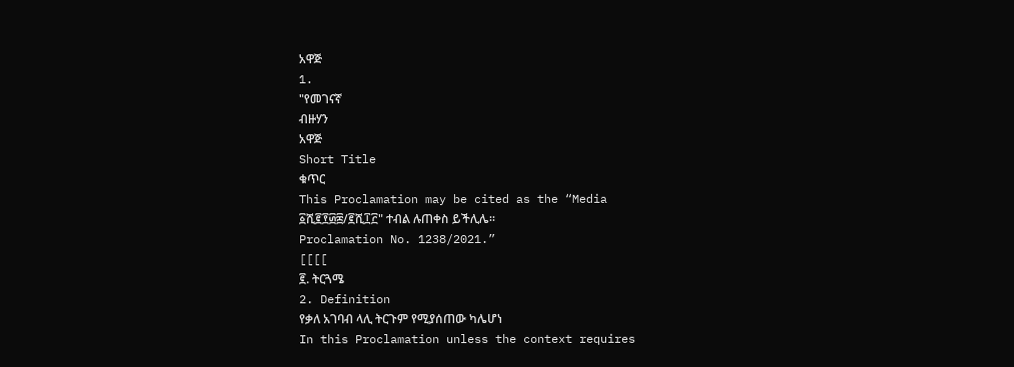አዋጅ
1.
"የመገናኛ
ብዙሃን
አዋጅ
Short Title
ቁጥር
This Proclamation may be cited as the “Media
፩ሺ፪፻፴፰/፪ሺ፲፫" ተብል ሉጠቀስ ይችሊሌ፡፡
Proclamation No. 1238/2021.”
[[[[
፪. ትርጓሜ
2. Definition
የቃለ አገባብ ላሊ ትርጉም የሚያሰጠው ካሌሆነ
In this Proclamation unless the context requires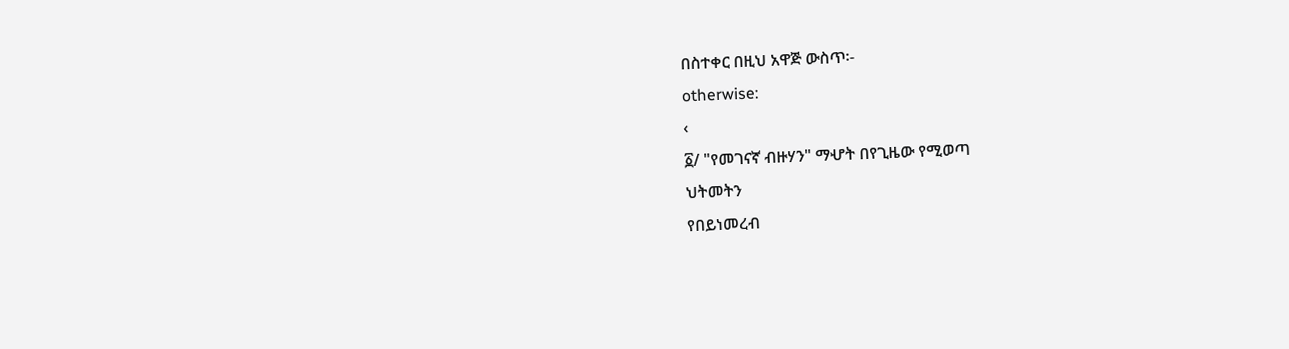በስተቀር በዚህ አዋጅ ውስጥ፡-
otherwise:
‹
፩/ "የመገናኛ ብዙሃን" ማሇት በየጊዜው የሚወጣ
ህትመትን
የበይነመረብ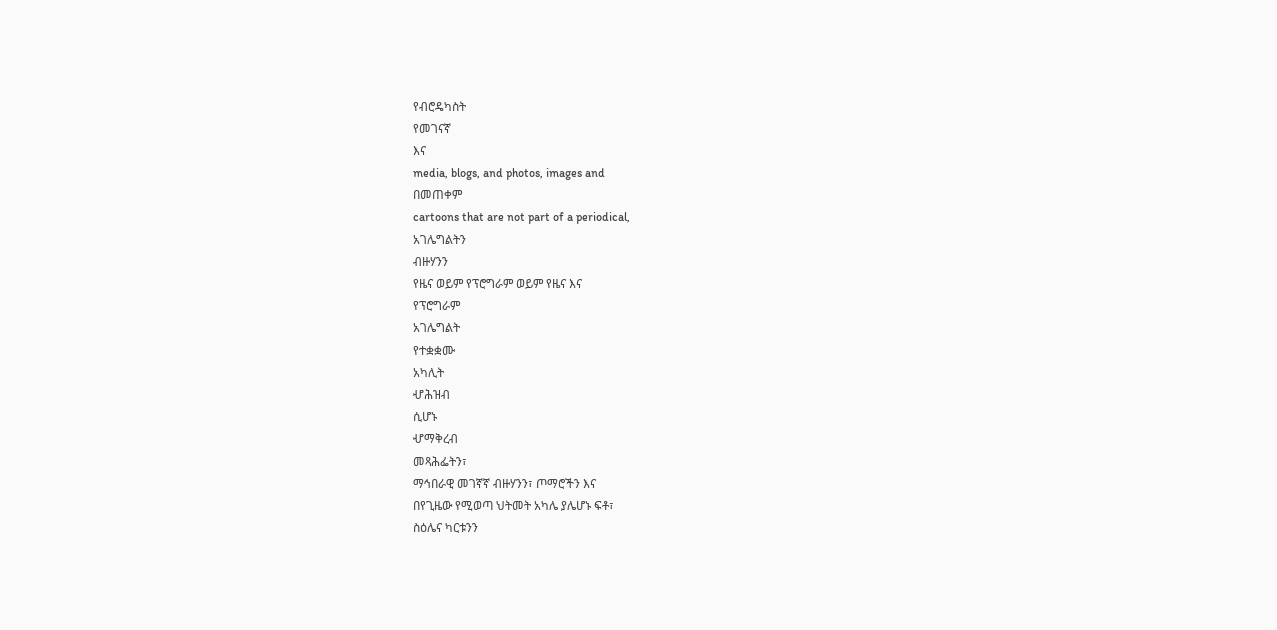የብሮዴካስት
የመገናኛ
እና
media, blogs, and photos, images and
በመጠቀም
cartoons that are not part of a periodical,
አገሌግልትን
ብዙሃንን
የዜና ወይም የፕሮግራም ወይም የዜና እና
የፕሮግራም
አገሌግልት
የተቋቋሙ
አካሊት
ሇሕዝብ
ሲሆኑ
ሇማቅረብ
መጻሕፌትን፣
ማኅበራዊ መገኛኛ ብዙሃንን፣ ጦማሮችን እና
በየጊዜው የሚወጣ ህትመት አካሌ ያሌሆኑ ፍቶ፣
ስዕሌና ካርቱንን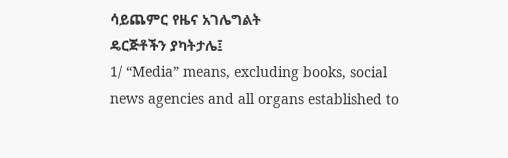ሳይጨምር የዜና አገሌግልት
ዴርጅቶችን ያካትታሌ፤
1/ “Media” means, excluding books, social
news agencies and all organs established to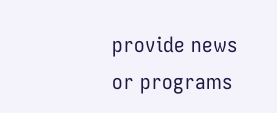provide news or programs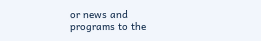or news and
programs to the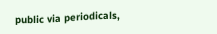public via periodicals,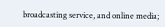broadcasting service, and online media;